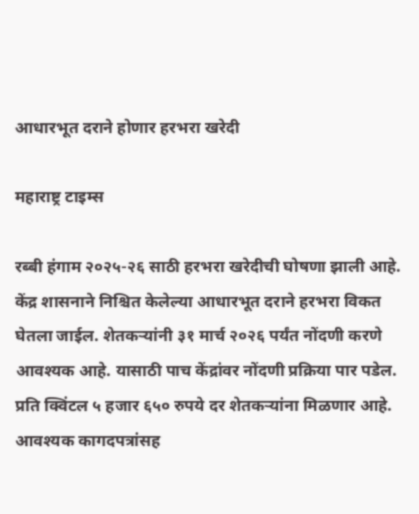आधारभूत दराने होणार हरभरा खरेदी

महाराष्ट्र टाइम्स

रब्बी हंगाम २०२५-२६ साठी हरभरा खरेदीची घोषणा झाली आहे. केंद्र शासनाने निश्चित केलेल्या आधारभूत दराने हरभरा विकत घेतला जाईल. शेतकऱ्यांनी ३१ मार्च २०२६ पर्यंत नोंदणी करणे आवश्यक आहे. यासाठी पाच केंद्रांवर नोंदणी प्रक्रिया पार पडेल. प्रति क्विंटल ५ हजार ६५० रुपये दर शेतकऱ्यांना मिळणार आहे. आवश्यक कागदपत्रांसह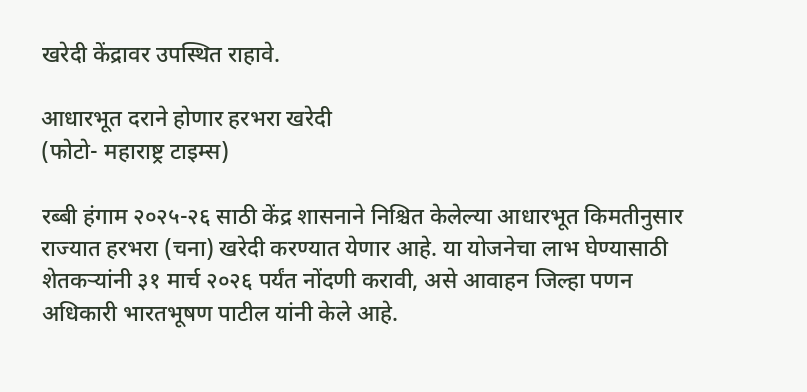खरेदी केंद्रावर उपस्थित राहावे.

आधारभूत दराने होणार हरभरा खरेदी
(फोटो- महाराष्ट्र टाइम्स)

रब्बी हंगाम २०२५-२६ साठी केंद्र शासनाने निश्चित केलेल्या आधारभूत किमतीनुसार राज्यात हरभरा (चना) खरेदी करण्यात येणार आहे. या योजनेचा लाभ घेण्यासाठी शेतकऱ्यांनी ३१ मार्च २०२६ पर्यंत नोंदणी करावी, असे आवाहन जिल्हा पणन अधिकारी भारतभूषण पाटील यांनी केले आहे.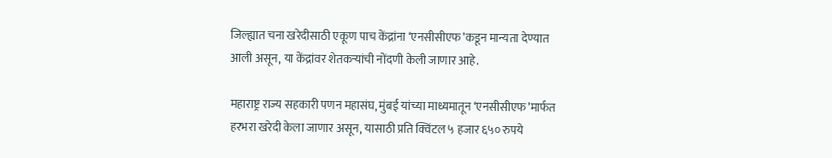जिल्ह्यात चना खरेदीसाठी एकूण पाच केंद्रांना ‘एनसीसीएफ’कडून मान्यता देण्यात आली असून, या केंद्रांवर शेतकऱ्यांची नोंदणी केली जाणार आहे.

महाराष्ट्र राज्य सहकारी पणन महासंघ, मुंबई यांच्या माध्यमातून ‘एनसीसीएफ’मार्फत हरभरा खरेदी केला जाणार असून, यासाठी प्रति क्विंटल ५ हजार ६५० रुपये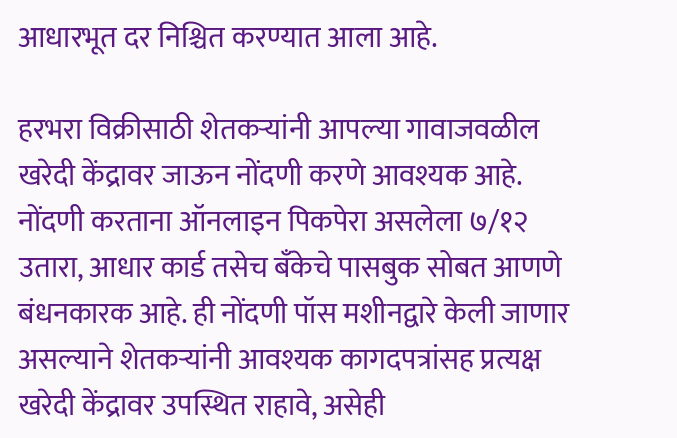आधारभूत दर निश्चित करण्यात आला आहे.

हरभरा विक्रीसाठी शेतकऱ्यांनी आपल्या गावाजवळील खरेदी केंद्रावर जाऊन नोंदणी करणे आवश्यक आहे. नोंदणी करताना ऑनलाइन पिकपेरा असलेला ७/१२ उतारा, आधार कार्ड तसेच बँकेचे पासबुक सोबत आणणे बंधनकारक आहे. ही नोंदणी पॉस मशीनद्वारे केली जाणार असल्याने शेतकऱ्यांनी आवश्यक कागदपत्रांसह प्रत्यक्ष खरेदी केंद्रावर उपस्थित राहावे, असेही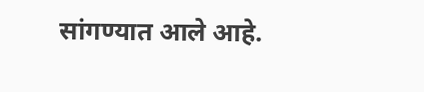सांगण्यात आले आहे.